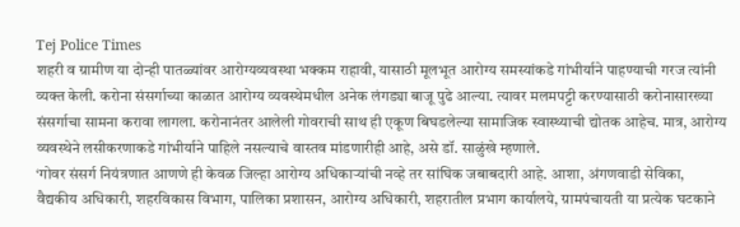Tej Police Times
शहरी व ग्रामीण या दोन्ही पातळ्यांवर आरोग्यव्यवस्था भक्कम राहावी, यासाठी मूलभूत आरोग्य समस्यांकडे गांभीर्याने पाहण्याची गरज त्यांनी व्यक्त केली. करोना संसर्गाच्या काळात आरोग्य व्यवस्थेमधील अनेक लंगड्या बाजू पुढे आल्या. त्यावर मलमपट्टी करण्यासाठी करोनासारख्या संसर्गाचा सामना करावा लागला. करोनानंतर आलेली गोवराची साथ ही एकूण बिघडलेल्या सामाजिक स्वास्थ्याची द्योतक आहेच. मात्र, आरोग्य व्यवस्थेने लसीकरणाकडे गांभीर्याने पाहिले नसल्याचे वास्तव मांडणारीही आहे, असे डॉ. साळुंखे म्हणाले.
‘गोवर संसर्ग नियंत्रणात आणणे ही केवळ जिल्हा आरोग्य अधिकाऱ्यांची नव्हे तर सांघिक जबाबदारी आहे. आशा, अंगणवाडी सेविका, वैद्यकीय अधिकारी, शहरविकास विभाग, पालिका प्रशासन, आरोग्य अधिकारी, शहरातील प्रभाग कार्यालये, ग्रामपंचायती या प्रत्येक घटकाने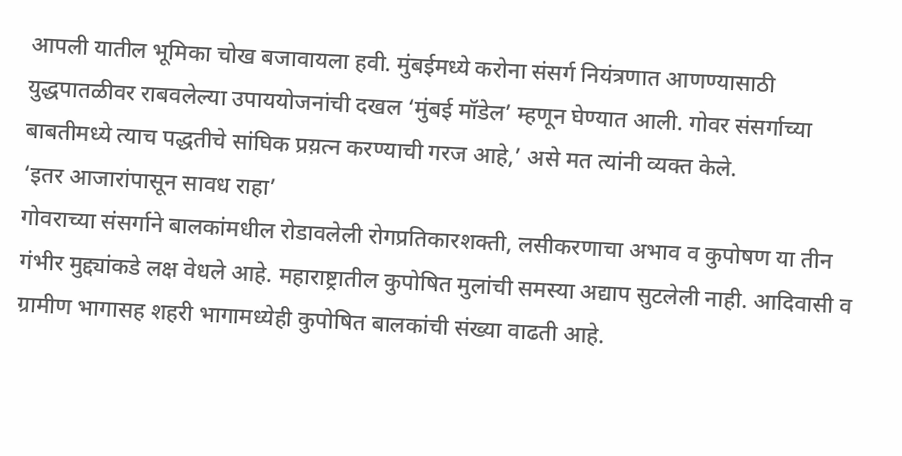आपली यातील भूमिका चोख बजावायला हवी. मुंबईमध्ये करोना संसर्ग नियंत्रणात आणण्यासाठी युद्धपातळीवर राबवलेल्या उपाययोजनांची दखल ‘मुंबई मॉडेल’ म्हणून घेण्यात आली. गोवर संसर्गाच्या बाबतीमध्ये त्याच पद्धतीचे सांघिक प्रय़त्न करण्याची गरज आहे,’ असे मत त्यांनी व्यक्त केले.
‘इतर आजारांपासून सावध राहा’
गोवराच्या संसर्गाने बालकांमधील रोडावलेली रोगप्रतिकारशक्ती, लसीकरणाचा अभाव व कुपोषण या तीन गंभीर मुद्द्यांकडे लक्ष वेधले आहे. महाराष्ट्रातील कुपोषित मुलांची समस्या अद्याप सुटलेली नाही. आदिवासी व ग्रामीण भागासह शहरी भागामध्येही कुपोषित बालकांची संख्या वाढती आहे.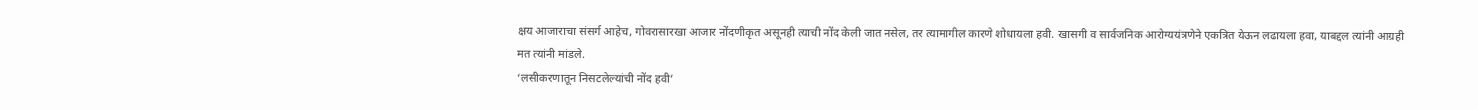क्षय आजाराचा संसर्ग आहेच, गोवरासारखा आजार नोंदणीकृत असूनही त्याची नोंद केली जात नसेल, तर त्यामागील कारणे शोधायला हवी. खासगी व सार्वजनिक आरोग्ययंत्रणेने एकत्रित येऊन लढायला हवा, याबद्दल त्यांनी आग्रही मत त्यांनी मांडले.
‘लसीकरणातून निसटलेल्यांची नोंद हवी’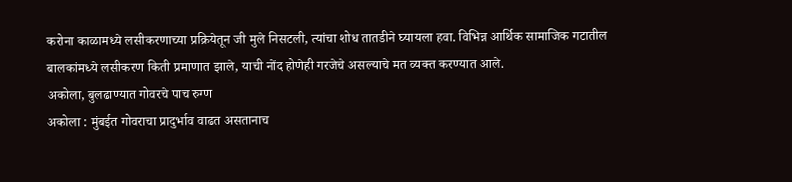करोना काळामध्ये लसीकरणाच्या प्रक्रियेतून जी मुले निसटली, त्यांचा शोध तातडीने घ्यायला हवा. विभिन्न आर्थिक सामाजिक गटातील बालकांमध्ये लसीकरण किती प्रमाणात झाले, याची नोंद होणेही गरजेचे असल्याचे मत व्यक्त करण्यात आले.
अकोला, बुलढाण्यात गोवरचे पाच रुग्ण
अकोला : मुंबईत गोवराचा प्रादुर्भाव वाढत असतानाच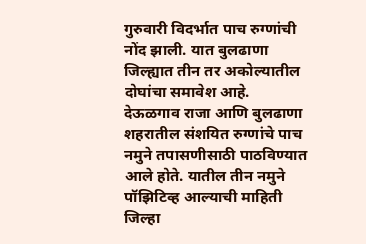गुरुवारी विदर्भात पाच रुग्णांची नोंद झाली. यात बुलढाणा जिल्ह्यात तीन तर अकोल्यातील दोघांचा समावेश आहे. देऊळगाव राजा आणि बुलढाणा शहरातील संशयित रुग्णांचे पाच नमुने तपासणीसाठी पाठविण्यात आले होते. यातील तीन नमुने पॉझिटिव्ह आल्याची माहिती जिल्हा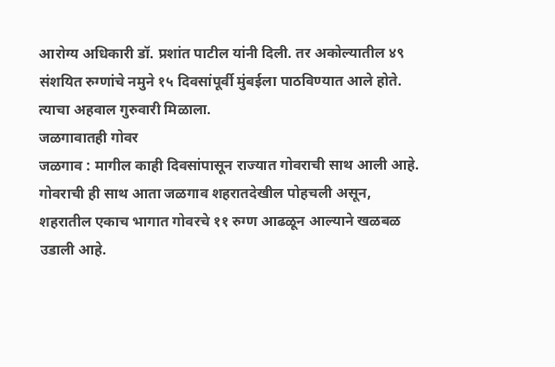आरोग्य अधिकारी डॉ. प्रशांत पाटील यांनी दिली. तर अकोल्यातील ४९ संशयित रुग्णांचे नमुने १५ दिवसांपूर्वी मुंबईला पाठविण्यात आले होते. त्याचा अहवाल गुरुवारी मिळाला.
जळगावातही गोवर
जळगाव : मागील काही दिवसांपासून राज्यात गोवराची साथ आली आहे. गोवराची ही साथ आता जळगाव शहरातदेखील पोहचली असून, शहरातील एकाच भागात गोवरचे ११ रुग्ण आढळून आल्याने खळबळ उडाली आहे.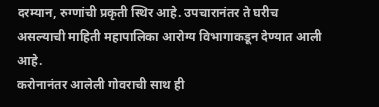दरम्यान, रुग्णांची प्रकृती स्थिर आहे. उपचारानंतर ते घरीच असल्याची माहिती महापालिका आरोग्य विभागाकडून देण्यात आली आहे.
करोनानंतर आलेली गोवराची साथ ही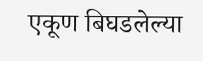एकूण बिघडलेल्या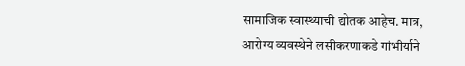सामाजिक स्वास्थ्याची द्योतक आहेच. मात्र, आरोग्य व्यवस्थेने लसीकरणाकडे गांभीर्याने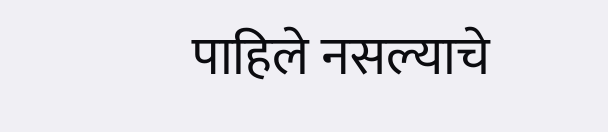पाहिले नसल्याचे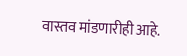वास्तव मांडणारीही आहे.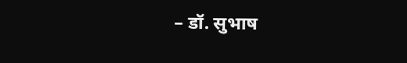– डॉ. सुभाष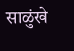साळुंखे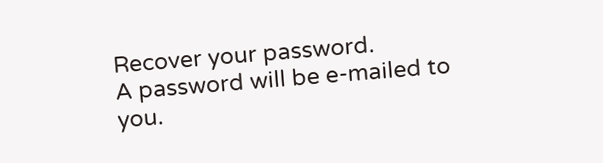Recover your password.
A password will be e-mailed to you.